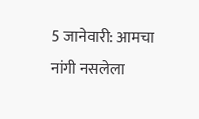5 जानेवारी: आमचा नांगी नसलेला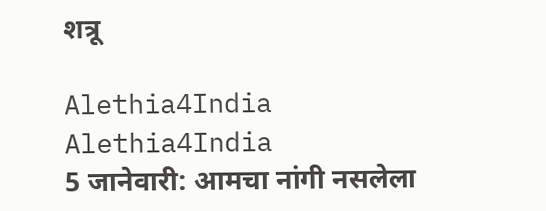शत्रू

Alethia4India
Alethia4India
5 जानेवारी: आमचा नांगी नसलेला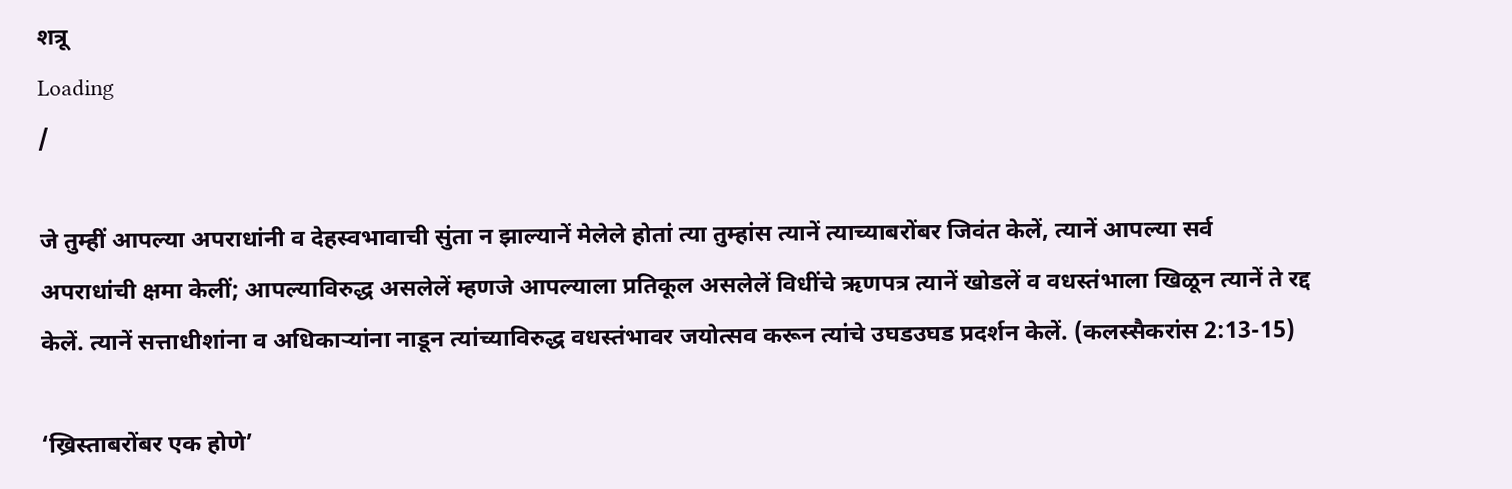शत्रू
Loading
/

जे तुम्हीं आपल्या अपराधांनी व देहस्वभावाची सुंता न झाल्यानें मेलेले होतां त्या तुम्हांस त्यानें त्याच्याबरोंबर जिवंत केलें, त्यानें आपल्या सर्व अपराधांची क्षमा केलीं; आपल्याविरुद्ध असलेलें म्हणजे आपल्याला प्रतिकूल असलेलें विधींचे ऋणपत्र त्यानें खोडलें व वधस्तंभाला खिळून त्यानें ते रद्द केलें. त्यानें सत्ताधीशांना व अधिकार्‍यांना नाडून त्यांच्याविरुद्ध वधस्तंभावर जयोत्सव करून त्यांचे उघडउघड प्रदर्शन केलें. (कलस्सैकरांस 2:13-15)

‘ख्रिस्ताबरोंबर एक होणे’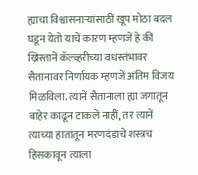ह्याचा विश्वासनाऱ्यांसाठीं खूप मोठा बदल घडून येतो याचें कारण म्हणजें हे कीं ख्रिस्तानें कॅल्व्हरीच्या वधस्तंभावर सैतानावर निर्णायक म्हणजें अंतिम विजय मिळविला. त्यानें सैतानाला ह्या जगातून बाहेर काढून टाकलें नाहीं, तर त्यानें त्याच्या हातांतून मरणदंडाचे शस्त्रच हिसकावून त्याला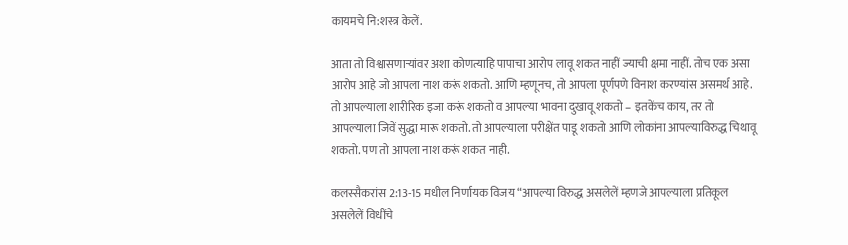कायमचे नि:शस्त्र केलें.

आता तो विश्वासणाऱ्यांवर अशा कोणत्याहि पापाचा आरोप लावू शकत नाहीं ज्याची क्षमा नाहीं. तोच एक असा आरोप आहे जो आपला नाश करूं शकतो. आणि म्हणूनच, तो आपला पूर्णपणे विनाश करण्यांस असमर्थ आहे. तो आपल्याला शारीरिक इजा करूं शकतो व आपल्या भावना दुखावू शकतो – इतकेंच काय, तर तो आपल्याला जिवें सुद्धा मारू शकतो. तो आपल्याला परीक्षेंत पाडू शकतो आणि लोकांना आपल्याविरुद्ध चिथावू शकतो. पण तो आपला नाश करूं शकत नाही.

कलस्सैकरांस 2:13-15 मधील निर्णायक विजय “आपल्या विरुद्ध असलेलें म्हणजे आपल्याला प्रतिकूल असलेलें विधींचे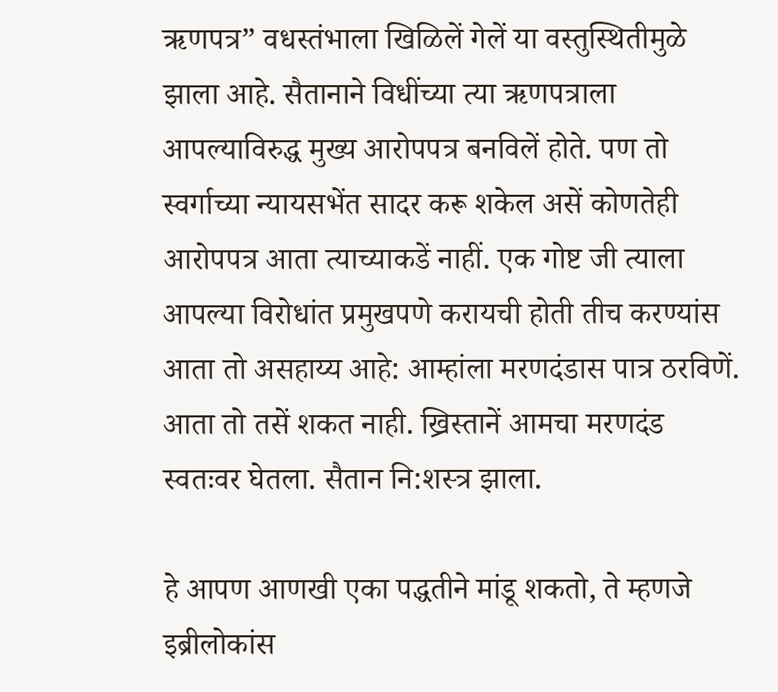ऋणपत्र” वधस्तंभाला खिळिलें गेलें या वस्तुस्थितीमुळे झाला आहे. सैतानाने विधींच्या त्या ऋणपत्राला आपल्याविरुद्ध मुख्य आरोपपत्र बनविलें होते. पण तो स्वर्गाच्या न्यायसभेंत सादर करू शकेल असें कोणतेही आरोपपत्र आता त्याच्याकडें नाहीं. एक गोष्ट जी त्याला आपल्या विरोधांत प्रमुखपणे करायची होती तीच करण्यांस आता तो असहाय्य आहे: आम्हांला मरणदंडास पात्र ठरविणें. आता तो तसें शकत नाही. ख्रिस्तानें आमचा मरणदंड स्वतःवर घेतला. सैतान नि:शस्त्र झाला.

हे आपण आणखी एका पद्धतीने मांडू शकतो, ते म्हणजे इब्रीलोकांस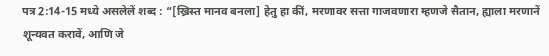पत्र 2:14-15 मध्ये असलेलें शब्द : “[ख्रिस्त मानव बनला] हेतु हा कीं, मरणावर सत्ता गाजवणारा म्हणजे सैतान, ह्याला मरणानें शून्यवत करावें, आणि जे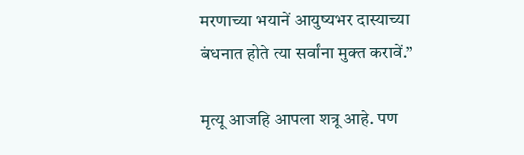मरणाच्या भयानें आयुष्यभर दास्याच्या बंधनात होते त्या सर्वांना मुक्त करावें.”

मृत्यू आजहि आपला शत्रू आहे. पण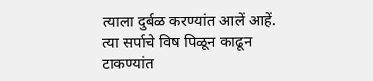त्याला दुर्बळ करण्यांत आलें आहें. त्या सर्पाचे विष पिळून काढून टाकण्यांत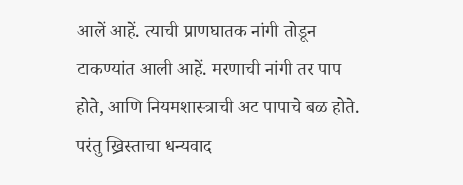आलें आहें. त्याची प्राणघातक नांगी तोडून टाकण्यांत आली आहें. मरणाची नांगी तर पाप होते, आणि नियमशास्त्राची अट पापाचे बळ होते. परंतु ख्रिस्ताचा धन्यवाद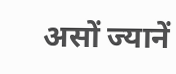असों ज्यानें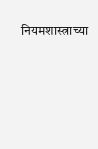नियमशास्त्राच्या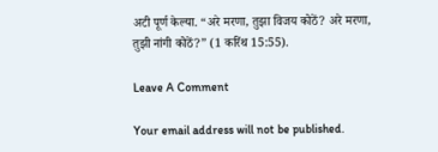अटी पूर्ण केल्या. “अरे मरणा, तुझा विजय कोठें? अरे मरणा, तुझी नांगी कोठें?” (1 करिंथ 15:55).

Leave A Comment

Your email address will not be published.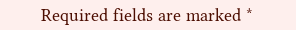Required fields are marked *